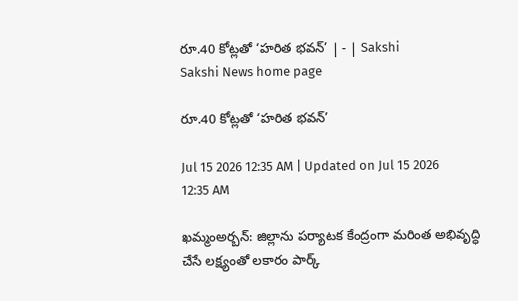రూ.40 కోట్లతో ‘హరిత భవన్‌’ | - | Sakshi
Sakshi News home page

రూ.40 కోట్లతో ‘హరిత భవన్‌’

Jul 15 2026 12:35 AM | Updated on Jul 15 2026 12:35 AM

ఖమ్మంఅర్బన్‌: జిల్లాను పర్యాటక కేంద్రంగా మరింత అభివృద్ధి చేసే లక్ష్యంతో లకారం పార్క్‌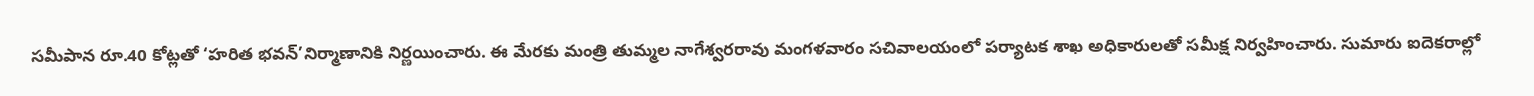సమీపాన రూ.40 కోట్లతో ‘హరిత భవన్‌’నిర్మాణానికి నిర్ణయించారు. ఈ మేరకు మంత్రి తుమ్మల నాగేశ్వరరావు మంగళవారం సచివాలయంలో పర్యాటక శాఖ అధికారులతో సమీక్ష నిర్వహించారు. సుమారు ఐదెకరాల్లో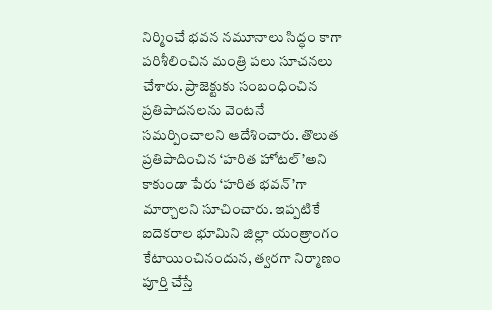నిర్మించే భవన నమూనాలు సిద్ధం కాగా పరిశీలించిన మంత్రి పలు సూచనలు చేశారు. ప్రాజెక్టుకు సంబంధించిన ప్రతిపాదనలను వెంటనే సమర్పించాలని ఆదేశించారు. తొలుత ప్రతిపాదించిన ‘హరిత హోటల్‌’అని కాకుండా పేరు ‘హరిత భవన్‌’గా మార్చాలని సూచించారు. ఇప్పటికే ఐదెకరాల భూమిని జిల్లా యంత్రాంగం కేటాయించినందున, త్వరగా నిర్మాణం పూర్తి చేస్తే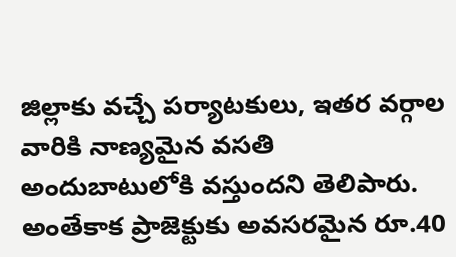జిల్లాకు వచ్చే పర్యాటకులు, ఇతర వర్గాల వారికి నాణ్యమైన వసతి అందుబాటులోకి వస్తుందని తెలిపారు. అంతేకాక ప్రాజెక్టుకు అవసరమైన రూ.40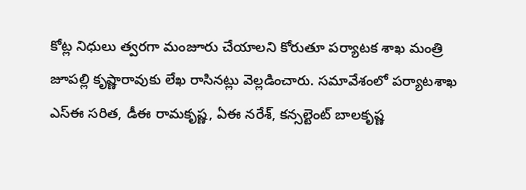కోట్ల నిధులు త్వరగా మంజూరు చేయాలని కోరుతూ పర్యాటక శాఖ మంత్రి జూపల్లి కృష్ణారావుకు లేఖ రాసినట్లు వెల్లడించారు. సమావేశంలో పర్యాటశాఖ ఎస్‌ఈ సరిత, డీఈ రామకృష్ణ, ఏఈ నరేశ్‌, కన్సల్టెంట్‌ బాలకృష్ణ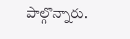పాల్గొన్నారు.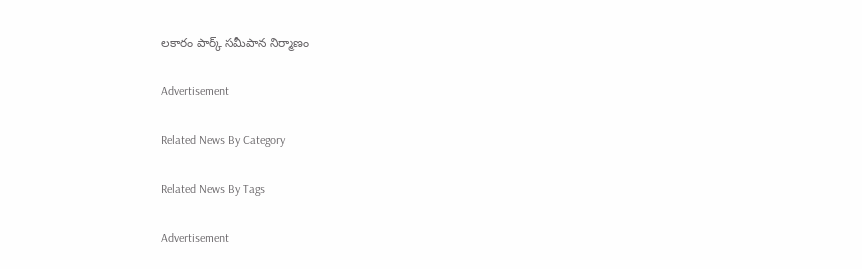లకారం పార్క్‌ సమీపాన నిర్మాణం

Advertisement

Related News By Category

Related News By Tags

Advertisement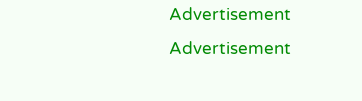Advertisement
Advertisement